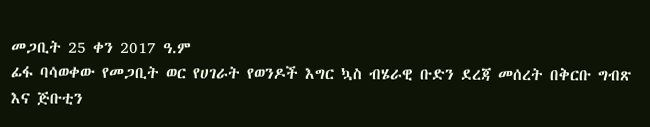መጋቢት 25 ቀን 2017 ዓ.ም
ፊፋ ባሳወቀው የመጋቢት ወር የሀገራት የወንዶች እግር ኳስ ብሄራዊ ቡድን ደረጃ መሰረት በቅርቡ ግብጽ እና ጅቡቲን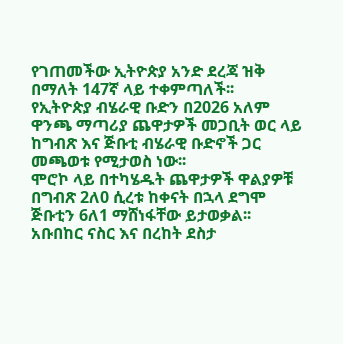የገጠመችው ኢትዮጵያ አንድ ደረጃ ዝቅ በማለት 147ኛ ላይ ተቀምጣለች፡፡
የኢትዮጵያ ብሄራዊ ቡድን በ2026 አለም ዋንጫ ማጣሪያ ጨዋታዎች መጋቢት ወር ላይ ከግብጽ እና ጅቡቲ ብሄራዊ ቡድኖች ጋር መጫወቱ የሚታወስ ነው፡፡
ሞሮኮ ላይ በተካሄዱት ጨዋታዎች ዋልያዎቹ በግብጽ 2ለ0 ሲረቱ ከቀናት በኋላ ደግሞ ጅቡቲን 6ለ1 ማሸነፋቸው ይታወቃል፡፡
አቡበከር ናስር እና በረከት ደስታ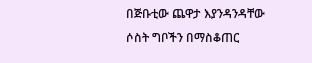በጅቡቲው ጨዋታ እያንዳንዳቸው ሶስት ግቦችን በማስቆጠር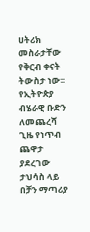ሀትሪክ መስራታቸው የቅርብ ቀናት ትውስታ ነው፡፡
የኢትዮጵያ ብሄራዊ ቡድን ለመጨረሻ ጊዜ የነጥብ ጨዋታ ያደረገው ታህሳስ ላይ በቻን ማጣሪያ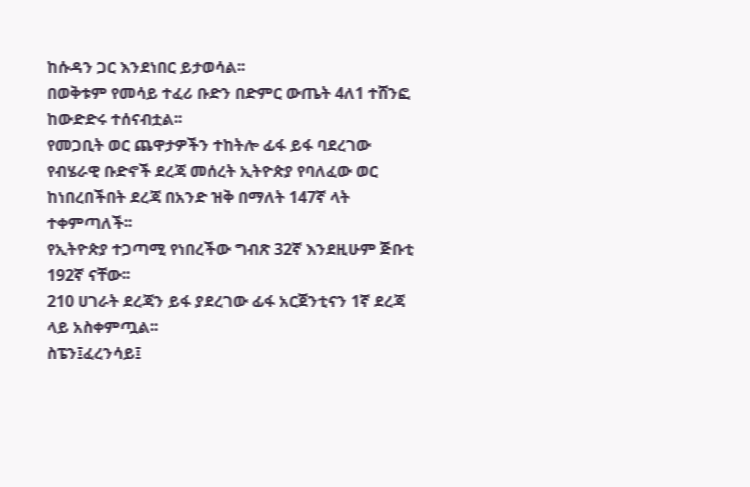ከሱዳን ጋር እንደነበር ይታወሳል፡፡
በወቅቱም የመሳይ ተፈሪ ቡድን በድምር ውጤት 4ለ1 ተሸንፎ ከውድድሩ ተሰናብቷል፡፡
የመጋቢት ወር ጨዋታዎችን ተከትሎ ፊፋ ይፋ ባደረገው የብሄራዊ ቡድኖች ደረጃ መሰረት ኢትዮጵያ የባለፈው ወር ከነበረበችበት ደረጃ በአንድ ዝቅ በማለት 147ኛ ላት ተቀምጣለች፡፡
የኢትዮጵያ ተጋጣሚ የነበረችው ግብጽ 32ኛ እንደዚሁም ጅቡቲ 192ኛ ናቸው፡፡
210 ሀገራት ደረጃን ይፋ ያደረገው ፊፋ አርጀንቲናን 1ኛ ደረጃ ላይ አስቀምጧል፡፡
ስፔን፤ፈረንሳይ፤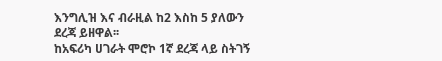እንግሊዝ እና ብራዚል ከ2 እስከ 5 ያለውን ደረጃ ይዘዋል፡፡
ከአፍሪካ ሀገራት ሞሮኮ 1ኛ ደረጃ ላይ ስትገኝ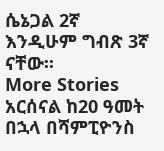ሴኔጋል 2ኛ እንዲሁም ግብጽ 3ኛ ናቸው፡፡
More Stories
አርሰናል ከ20 ዓመት በኋላ በሻምፒዮንስ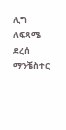ሊግ ለፍጻሜ ደረሰ
ማንቼስተር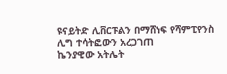ዩናይትድ ሊቨርፑልን በማሸነፍ የሻምፒየንስ ሊግ ተሳትፎውን አረጋገጠ
ኬንያዊው አትሌት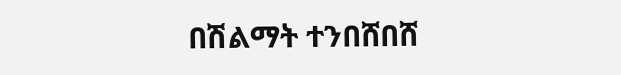በሽልማት ተንበሸበሸ